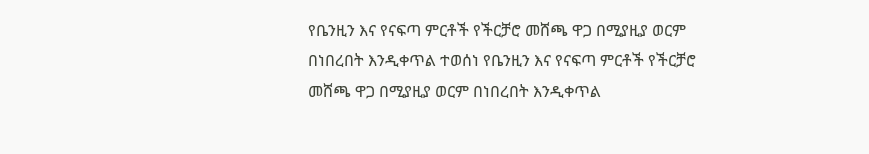የቤንዚን እና የናፍጣ ምርቶች የችርቻሮ መሸጫ ዋጋ በሚያዚያ ወርም በነበረበት እንዲቀጥል ተወሰነ የቤንዚን እና የናፍጣ ምርቶች የችርቻሮ መሸጫ ዋጋ በሚያዚያ ወርም በነበረበት እንዲቀጥል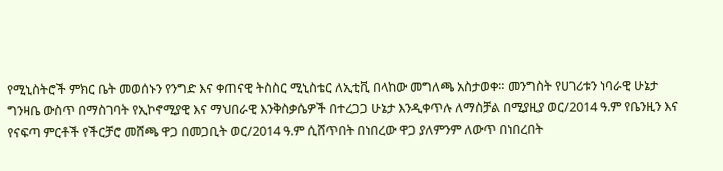የሚኒስትሮች ምክር ቤት መወሰኑን የንግድ እና ቀጠናዊ ትስስር ሚኒስቴር ለኢቲቪ በላከው መግለጫ አስታወቀ። መንግስት የሀገሪቱን ነባራዊ ሁኔታ ግንዛቤ ውስጥ በማስገባት የኢኮኖሚያዊ እና ማህበራዊ እንቅስቃሴዎች በተረጋጋ ሁኔታ እንዲቀጥሉ ለማስቻል በሚያዚያ ወር/2014 ዓ.ም የቤንዚን እና የናፍጣ ምርቶች የችርቻሮ መሸጫ ዋጋ በመጋቢት ወር/2014 ዓ.ም ሲሸጥበት በነበረው ዋጋ ያለምንም ለውጥ በነበረበት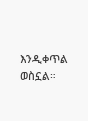እንዲቀጥል ወስኗል።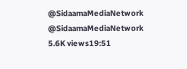@SidaamaMediaNetwork @SidaamaMediaNetwork 5.6K views19:51